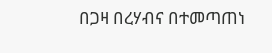በጋዛ በረሃብና በተመጣጠነ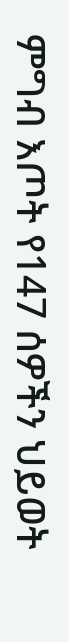ምግብ እጦት የ147 ሰዎችን ህይወት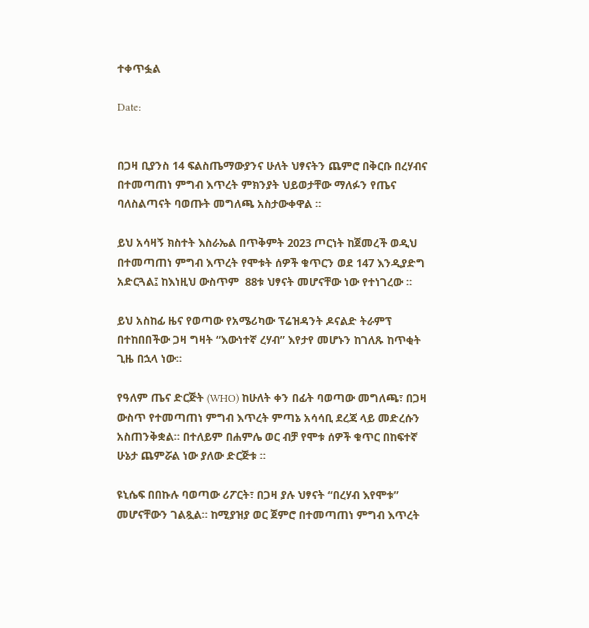ተቀጥፏል

Date:


በጋዛ ቢያንስ 14 ፍልስጤማውያንና ሁለት ህፃናትን ጨምሮ በቅርቡ በረሃብና በተመጣጠነ ምግብ እጥረት ምክንያት ህይወታቸው ማለፉን የጤና ባለስልጣናት ባወጡት መግለጫ አስታውቀዋል ።

ይህ አሳዛኝ ክስተት እስራኤል በጥቅምት 2023 ጦርነት ከጀመረች ወዲህ በተመጣጠነ ምግብ እጥረት የሞቱት ሰዎች ቁጥርን ወደ 147 እንዲያድግ አድርጓል፤ ከእነዚህ ውስጥም  88ቱ ህፃናት መሆናቸው ነው የተነገረው ።

ይህ አስከፊ ዜና የወጣው የአሜሪካው ፕሬዝዳንት ዶናልድ ትራምፕ በተከበበችው ጋዛ ግዛት “እውነተኛ ረሃብ” እየታየ መሆኑን ከገለጹ ከጥቂት ጊዜ በኋላ ነው።

የዓለም ጤና ድርጅት (WHO) ከሁለት ቀን በፊት ባወጣው መግለጫ፣ በጋዛ ውስጥ የተመጣጠነ ምግብ እጥረት ምጣኔ አሳሳቢ ደረጃ ላይ መድረሱን አስጠንቅቋል። በተለይም በሐምሌ ወር ብቻ የሞቱ ሰዎች ቁጥር በከፍተኛ ሁኔታ ጨምሯል ነው ያለው ድርጅቱ ።

ዩኒሴፍ በበኩሉ ባወጣው ሪፖርት፣ በጋዛ ያሉ ህፃናት “በረሃብ እየሞቱ” መሆናቸውን ገልጿል። ከሚያዝያ ወር ጀምሮ በተመጣጠነ ምግብ እጥረት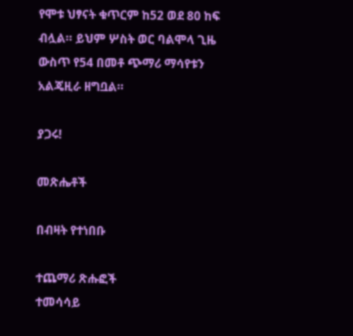የሞቱ ህፃናት ቁጥርም ከ52 ወደ 80 ከፍ ብሏል። ይህም ሦስት ወር ባልሞላ ጊዜ ውስጥ የ54 በመቶ ጭማሪ ማሳየቱን አልጄዚራ ዘግቧል።

ያጋሩ!

መጽሔቶች

በብዛት የተነበቡ

ተጨማሪ ጽሑፎች
ተመሳሳይ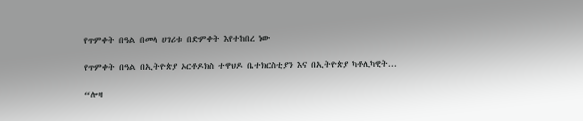የጥምቀት በዓል በመላ ሀገሪቱ በድምቀት እየተከበረ ነው

የጥምቀት በዓል በኢትዮጵያ ኦርቶዶክስ ተዋህዶ ቤተክርስቲያን እና በኢትዮጵያ ካቶሊካዊት...

“ሎዛ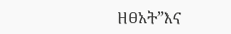ዘፀአት”እና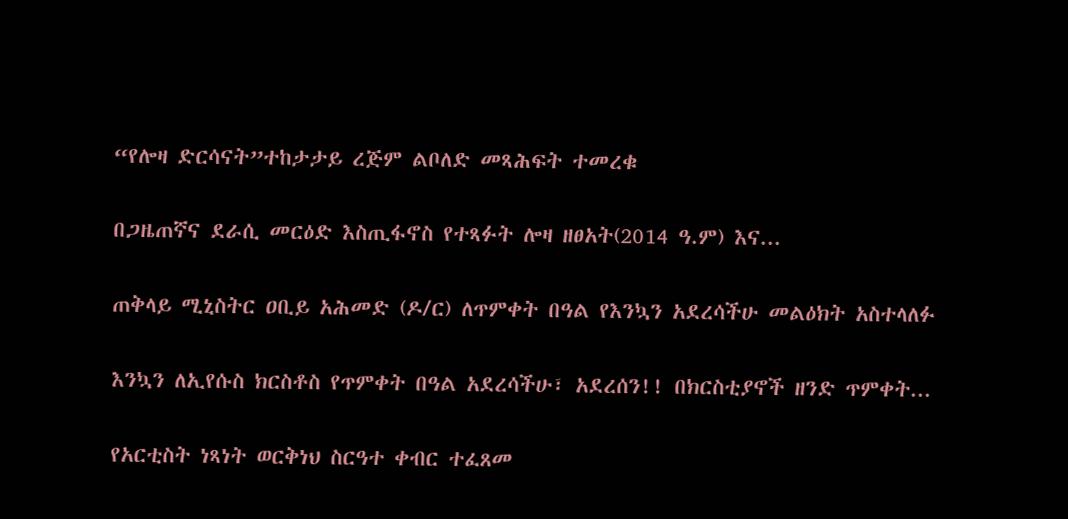“የሎዛ ድርሳናት”ተከታታይ ረጅም ልቦለድ መጻሕፍት ተመረቁ

በጋዜጠኛና ደራሲ መርዕድ እስጢፋኖስ የተጻፉት ሎዛ ዘፀአት(2014 ዓ.ም) እና...

ጠቅላይ ሚኒስትር ዐቢይ አሕመድ (ዶ/ር) ለጥምቀት በዓል የእንኳን አደረሳችሁ መልዕክት አስተላለፉ

እንኳን ለኢየሱስ ክርስቶስ የጥምቀት በዓል አደረሳችሁ፣ አደረሰን!! በክርስቲያኖች ዘንድ ጥምቀት...

የአርቲስት ነጻነት ወርቅነህ ስርዓተ ቀብር ተፈጸመ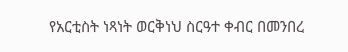የአርቲስት ነጻነት ወርቅነህ ስርዓተ ቀብር በመንበረ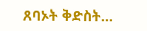ጸባኦት ቅድስት...